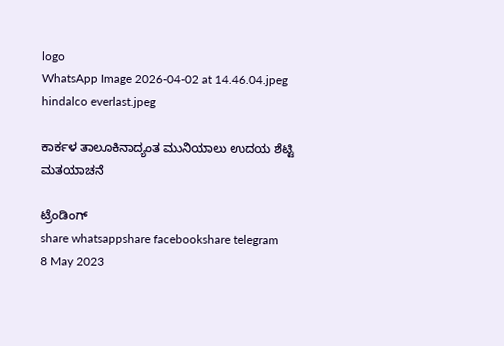logo
WhatsApp Image 2026-04-02 at 14.46.04.jpeg
hindalco everlast.jpeg

ಕಾರ್ಕಳ ತಾಲೂಕಿನಾದ್ಯಂತ ಮುನಿಯಾಲು ಉದಯ ಶೆಟ್ಟಿ ಮತಯಾಚನೆ

ಟ್ರೆಂಡಿಂಗ್
share whatsappshare facebookshare telegram
8 May 2023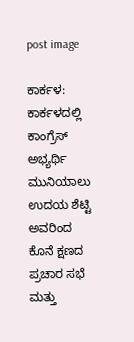post image

ಕಾರ್ಕಳ: ಕಾರ್ಕಳದಲ್ಲಿ ಕಾಂಗ್ರೆಸ್ ಅಭ್ಯರ್ಥಿ ಮುನಿಯಾಲು ಉದಯ ಶೆಟ್ಟಿ ಅವರಿಂದ ಕೊನೆ ಕ್ಷಣದ ಪ್ರಚಾರ ಸಭೆ ಮತ್ತು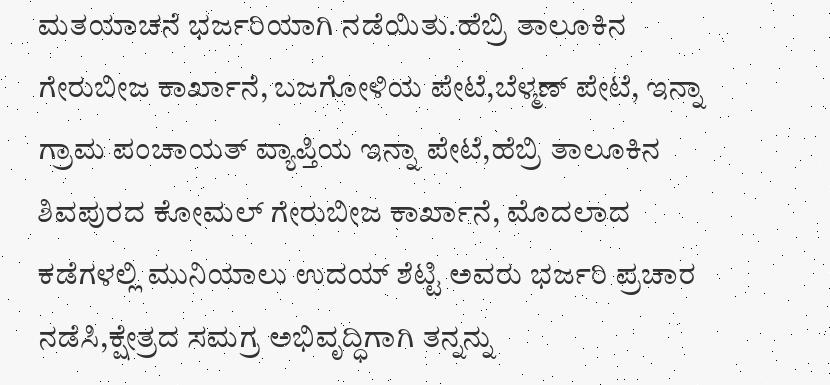ಮತಯಾಚನೆ ಭರ್ಜರಿಯಾಗಿ ನಡೆಯಿತು.ಹೆಬ್ರಿ ತಾಲೂಕಿನ ಗೇರುಬೀಜ ಕಾರ್ಖಾನೆ, ಬಜಗೋಳಿಯ ಪೇಟೆ,ಬೆಳ್ಮಣ್ ಪೇಟೆ, ಇನ್ನಾ ಗ್ರಾಮ ಪಂಚಾಯತ್ ವ್ಯಾಪ್ತಿಯ ಇನ್ನಾ ಪೇಟೆ,ಹೆಬ್ರಿ ತಾಲೂಕಿನ ಶಿವಪುರದ ಕೋಮಲ್ ಗೇರುಬೀಜ ಕಾರ್ಖಾನೆ, ಮೊದಲಾದ ಕಡೆಗಳಲ್ಲಿ ಮುನಿಯಾಲು ಉದಯ್ ಶೆಟ್ಟಿ ಅವರು ಭರ್ಜರಿ ಪ್ರಚಾರ ನಡೆಸಿ,ಕ್ಷೇತ್ರದ ಸಮಗ್ರ ಅಭಿವೃದ್ಧಿಗಾಗಿ ತನ್ನನ್ನು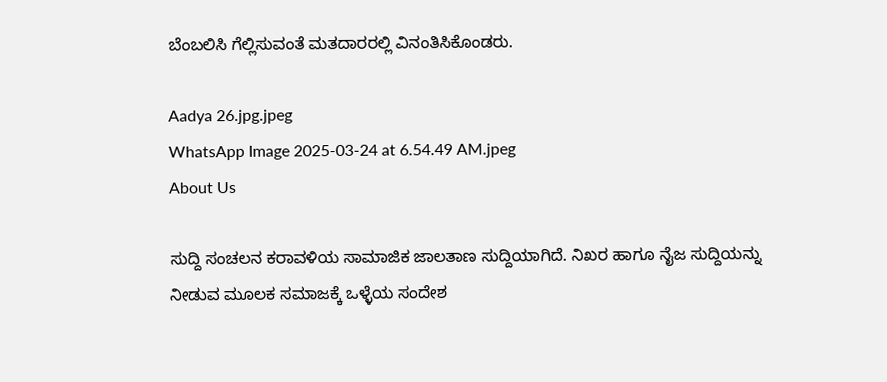ಬೆಂಬಲಿಸಿ ಗೆಲ್ಲಿಸುವಂತೆ ಮತದಾರರಲ್ಲಿ ವಿನಂತಿಸಿಕೊಂಡರು.

Aadya 26.jpg.jpeg
WhatsApp Image 2025-03-24 at 6.54.49 AM.jpeg
About Us

ಸುದ್ದಿ ಸಂಚಲನ ಕರಾವಳಿಯ ಸಾಮಾಜಿಕ ಜಾಲತಾಣ ಸುದ್ದಿಯಾಗಿದೆ. ನಿಖರ ಹಾಗೂ ನೈಜ ಸುದ್ದಿಯನ್ನು ನೀಡುವ ಮೂಲಕ ಸಮಾಜಕ್ಕೆ ಒಳ್ಳೆಯ ಸಂದೇಶ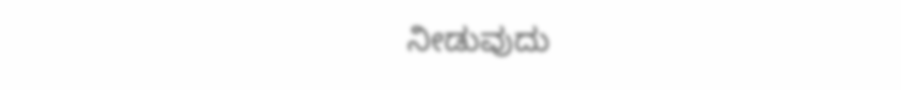ನೀಡುವುದು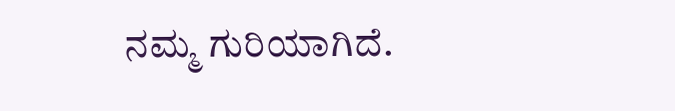ನಮ್ಮ ಗುರಿಯಾಗಿದೆ.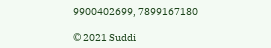9900402699, 7899167180

© 2021 Suddi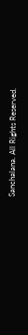Sanchalana. All Rights Reserved.